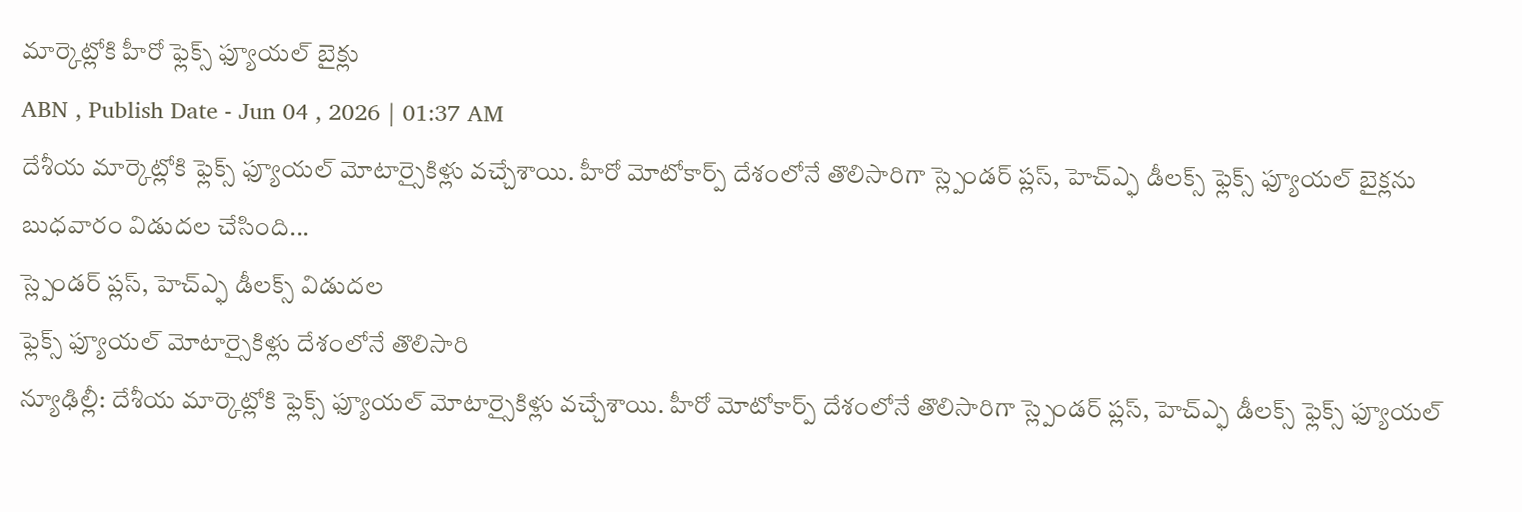మార్కెట్లోకి హీరో ఫ్లెక్స్ ఫ్యూయల్ బైక్లు
ABN , Publish Date - Jun 04 , 2026 | 01:37 AM
దేశీయ మార్కెట్లోకి ఫ్లెక్స్ ఫ్యూయల్ మోటార్సైకిళ్లు వచ్చేశాయి. హీరో మోటోకార్ప్ దేశంలోనే తొలిసారిగా స్ల్పెండర్ ప్లస్, హెచ్ఎ్ఫ డీలక్స్ ఫ్లెక్స్ ఫ్యూయల్ బైక్లను బుధవారం విడుదల చేసింది...
స్ల్పెండర్ ప్లస్, హెచ్ఎ్ఫ డీలక్స్ విడుదల
ఫ్లెక్స్ ఫ్యూయల్ మోటార్సైకిళ్లు దేశంలోనే తొలిసారి
న్యూఢిల్లీ: దేశీయ మార్కెట్లోకి ఫ్లెక్స్ ఫ్యూయల్ మోటార్సైకిళ్లు వచ్చేశాయి. హీరో మోటోకార్ప్ దేశంలోనే తొలిసారిగా స్ల్పెండర్ ప్లస్, హెచ్ఎ్ఫ డీలక్స్ ఫ్లెక్స్ ఫ్యూయల్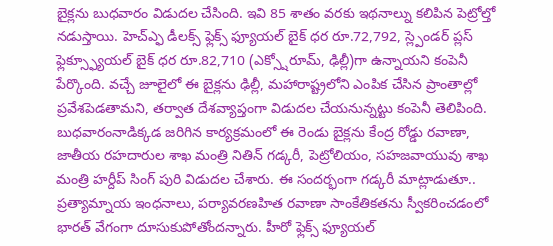బైక్లను బుధవారం విడుదల చేసింది. ఇవి 85 శాతం వరకు ఇథనాల్ను కలిపిన పెట్రోల్తో నడుస్తాయి. హెచ్ఎ్ఫ డీలక్స్ ఫ్లెక్స్ ఫ్యూయల్ బైక్ ధర రూ.72,792, స్ల్పెండర్ ప్లస్ ఫ్లెక్స్ఫ్యూయల్ బైక్ ధర రూ.82,710 (ఎక్స్షోరూమ్, ఢిల్లీ)గా ఉన్నాయని కంపెనీ పేర్కొంది. వచ్చే జూలైలో ఈ బైక్లను ఢిల్లీ, మహారాష్ట్రలోని ఎంపిక చేసిన ప్రాంతాల్లో ప్రవేశపెడతామని, తర్వాత దేశవ్యాప్తంగా విడుదల చేయనున్నట్టు కంపెనీ తెలిపింది. బుధవారంనాడిక్కడ జరిగిన కార్యక్రమంలో ఈ రెండు బైక్లను కేంద్ర రోడ్డు రవాణా, జాతీయ రహదారుల శాఖ మంత్రి నితిన్ గడ్కరీ, పెట్రోలియం, సహజవాయువు శాఖ మంత్రి హర్దీప్ సింగ్ పురి విడుదల చేశారు. ఈ సందర్భంగా గడ్కరీ మాట్లాడుతూ.. ప్రత్యామ్నాయ ఇంధనాలు, పర్యావరణహిత రవాణా సాంకేతికతను స్వీకరించడంలో భారత్ వేగంగా దూసుకుపోతోందన్నారు. హీరో ఫ్లెక్స్ ఫ్యూయల్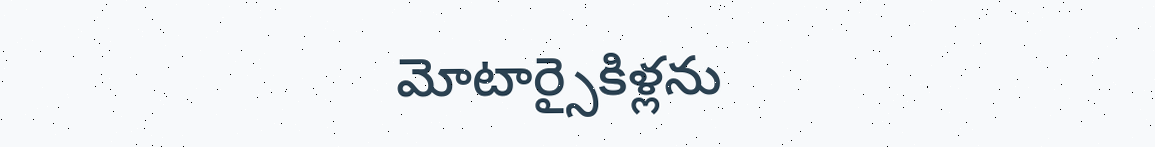మోటార్సైకిళ్లను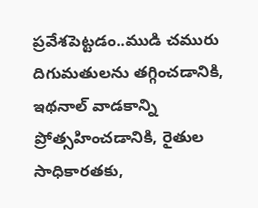ప్రవేశపెట్టడం..ముడి చమురు దిగుమతులను తగ్గించడానికి, ఇథనాల్ వాడకాన్ని ప్రోత్సహించడానికి, రైతుల సాధికారతకు,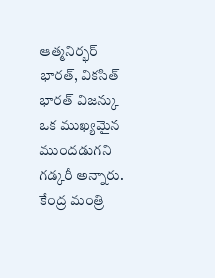ఆత్మనిర్భర్ భారత్, వికసిత్ భారత్ విజన్కు ఒక ముఖ్యమైన ముందడుగని గడ్కరీ అన్నారు. కేంద్ర మంత్రి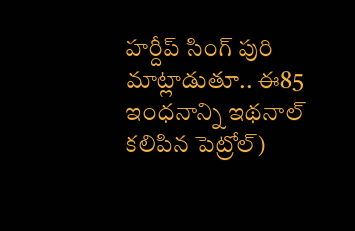హర్దీప్ సింగ్ పురి మాట్లాడుతూ.. ఈ85 ఇంధనాన్ని ఇథనాల్ కలిపిన పెట్రోల్)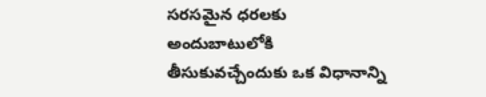సరసమైన ధరలకు అందుబాటులోకి తీసుకువచ్చేందుకు ఒక విధానాన్ని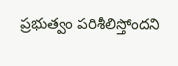ప్రభుత్వం పరిశీలిస్తోందని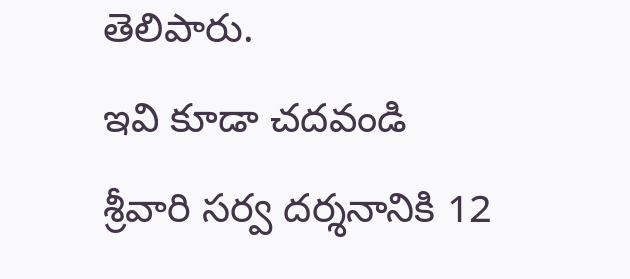తెలిపారు.
ఇవి కూడా చదవండి
శ్రీవారి సర్వ దర్శనానికి 12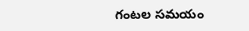గంటల సమయం